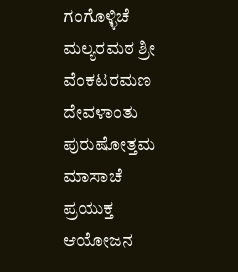ಗಂಗೊಳ್ಳಿಚೆ ಮಲ್ಯರಮಠ ಶ್ರೀ ವೆಂಕಟರಮಣ ದೇವಳಾಂತು ಪುರುಷೋತ್ತಮ ಮಾಸಾಚೆ ಪ್ರಯುಕ್ತ ಆಯೋಜನ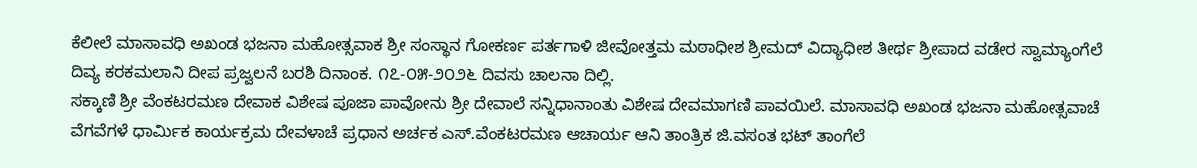ಕೆಲೀಲೆ ಮಾಸಾವಧಿ ಅಖಂಡ ಭಜನಾ ಮಹೋತ್ಸವಾಕ ಶ್ರೀ ಸಂಸ್ಥಾನ ಗೋಕರ್ಣ ಪರ್ತಗಾಳಿ ಜೀವೋತ್ತಮ ಮಠಾಧೀಶ ಶ್ರೀಮದ್ ವಿದ್ಯಾಧೀಶ ತೀರ್ಥ ಶ್ರೀಪಾದ ವಡೇರ ಸ್ವಾಮ್ಯಾಂಗೆಲೆ ದಿವ್ಯ ಕರಕಮಲಾನಿ ದೀಪ ಪ್ರಜ್ವಲನೆ ಬರಶಿ ದಿನಾಂಕ. ೧೭-೦೫-೨೦೨೬ ದಿವಸು ಚಾಲನಾ ದಿಲ್ಲಿ.
ಸಕ್ಕಾಣಿ ಶ್ರೀ ವೆಂಕಟರಮಣ ದೇವಾಕ ವಿಶೇಷ ಪೂಜಾ ಪಾವೋನು ಶ್ರೀ ದೇವಾಲೆ ಸನ್ನಿಧಾನಾಂತು ವಿಶೇಷ ದೇವಮಾಗಣಿ ಪಾವಯಿಲೆ. ಮಾಸಾವಧಿ ಅಖಂಡ ಭಜನಾ ಮಹೋತ್ಸವಾಚೆ ವೆಗವೆಗಳೆ ಧಾರ್ಮಿಕ ಕಾರ್ಯಕ್ರಮ ದೇವಳಾಚೆ ಪ್ರಧಾನ ಅರ್ಚಕ ಎಸ್.ವೆಂಕಟರಮಣ ಆಚಾರ್ಯ ಆನಿ ತಾಂತ್ರಿಕ ಜಿ.ವಸಂತ ಭಟ್ ತಾಂಗೆಲೆ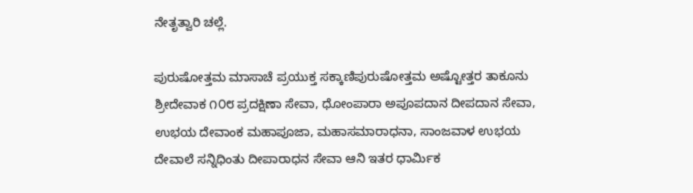ನೇತೃತ್ವಾರಿ ಚಲ್ಲೆ.

ಪುರುಷೋತ್ತಮ ಮಾಸಾಚೆ ಪ್ರಯುಕ್ತ ಸಕ್ಕಾಣಿಪುರುಷೋತ್ತಮ ಅಷ್ಟೋತ್ತರ ತಾಕೂನು ಶ್ರೀದೇವಾಕ ೧೦೮ ಪ್ರದಕ್ಷಿಣಾ ಸೇವಾ, ಧೋಂಪಾರಾ ಅಪೂಪದಾನ ದೀಪದಾನ ಸೇವಾ, ಉಭಯ ದೇವಾಂಕ ಮಹಾಪೂಜಾ, ಮಹಾಸಮಾರಾಧನಾ, ಸಾಂಜವಾಳ ಉಭಯ ದೇವಾಲೆ ಸನ್ನಿಧಿಂತು ದೀಪಾರಾಧನ ಸೇವಾ ಆನಿ ಇತರ ಧಾರ್ಮಿಕ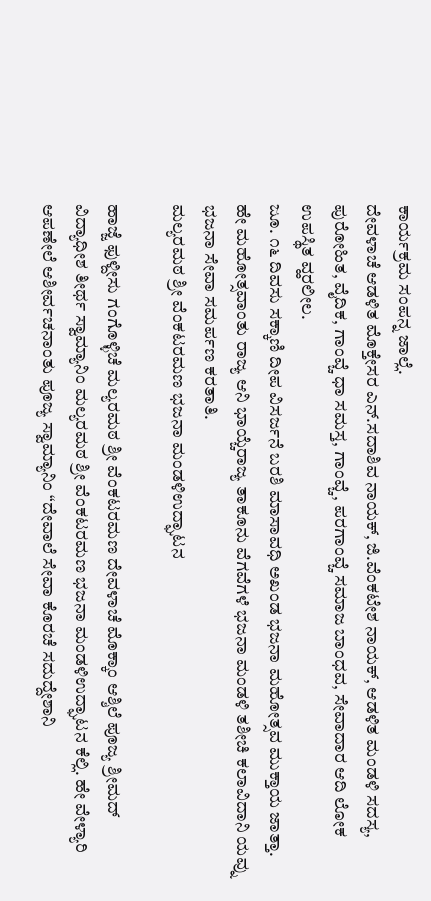ಕಾರ್ಯಕ್ರಮ ಸಂಪನ್ನ ಜಾಲ್ಲೆ.
ದೇವಳಾಚೆ ಆಡಳಿತ ಮೊಕ್ತೇಸರ ಎನ್.ಸದಾಶಿವ ನಾಯಕ್, ಜಿ.ವೆಂಕಟೇಶ ನಾಯಕ್, ಆಡಳಿತ ಮಂಡಳಿ ಸದಸ್ಯ, ಪುರೋಹಿತ, ವೈದಿಕ, ಗಾಂವ್ಚೆ ಧಾ ಸಮಸ್ತ, ಗಾಂವ್ಚೆ, ಪರಗಾಂವ್ಚೆ ಸಮಾಜ ಬಾಂಧವ, ಸೇವಾದಾರ ಆದಿ ಲೋಕ ಉಪಸ್ಥಿತ ವ್ಹರಲೀಲ.
ಜೂ. ೧೬ ದಿವಸು ಸಕ್ಕಾಣಿ ದೀಪ ವಿಸರ್ಜನೆ ಬರಶಿ ಮಾಸಾವಧಿ ಅಖಂಡ ಭಜನಾ ಮಹೋತ್ಸವ ಮುಕ್ತಾಯ ಜಾತ್ತಾ. ಹೇ ಮಹೋತ್ಸವಾಂತು ರಾಜ್ಯ ಆನಿ ಭಾಯ್ಚೆರಾಜ್ಯ ತಾಕೂನು ವೆಗವೆಗಳೆ ಭಜನಾ ಮಂಡಳಿ ತಶೀಚಿ ಕಲಾವಿದಾನಿ ಯವ್ನು ಭಜನಾ ಸೇವಾ ಸಮರ್ಪಣ ಕರತಾತಿ.
ಮಲ್ಯರಮಠ ಶ್ರೀ ವೆಂಕಟರಮಣ ಭಜನಾ ಮಂಡಳಿಉದ್ಘಾಟನ

ಹಾಜ್ಜೆ ಫುಳ್ದೀಸು ಗಂಗೊಳ್ಳಿಚೆ ಮಲ್ಯರಮಠ ಶ್ರೀ ವೆಂಕಟರಮಣ ದೇವಳಾಚೆ ಮೊಕ್ಕಾಂ ಆಶ್ಶಿಲೆ ಪೂಜ್ಯ ಶ್ರೀಮದ್ ವಿದ್ಯಾಧೀಶ ತೀರ್ಥ ಸ್ವಾಮ್ಯಾನಿಂ ಮಲ್ಯರಮಠ ಶ್ರೀ ವೆಂಕಟರಮಣ ಭಜನಾ ಮಂಡಳಿಉದ್ಘಾಟನ ಕೆಲ್ಲಿ. ಹೇ ವೇಳ್ಯಾರಿ ಆಪಣೇಲೆ ಆಶೀರ್ವಚನಾಂತು ಪೂಜ್ಯ ಸ್ವಾಮ್ಯಾನಿಂ “ದೇವಾಲೆ ಸೇವಾ ಕೊರಚೆ ಸದುದ್ದೇಶಾನಿ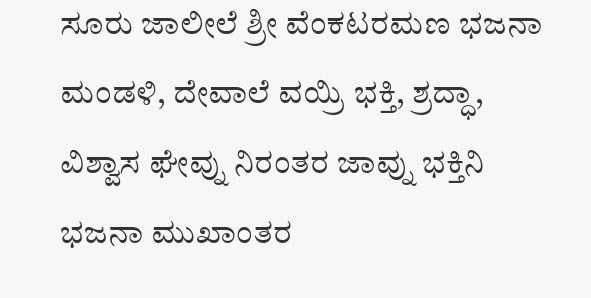ಸೂರು ಜಾಲೀಲೆ ಶ್ರೀ ವೆಂಕಟರಮಣ ಭಜನಾ ಮಂಡಳಿ, ದೇವಾಲೆ ವಯ್ರಿ ಭಕ್ತಿ, ಶ್ರದ್ಧಾ, ವಿಶ್ವಾಸ ಘೇವ್ನು ನಿರಂತರ ಜಾವ್ನು ಭಕ್ತಿನಿ ಭಜನಾ ಮುಖಾಂತರ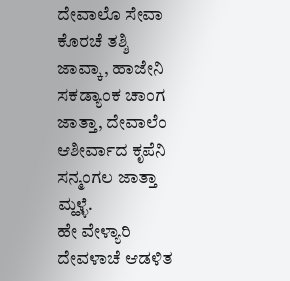ದೇವಾಲೊ ಸೇವಾ ಕೊರಚೆ ತಶ್ಶಿ ಜಾವ್ಕಾ, ಹಾಜೇನಿ ಸಕಡ್ಯಾಂಕ ಚಾಂಗ ಜಾತ್ತಾ, ದೇವಾಲೆಂ ಆಶೀರ್ವಾದ ಕೃಪೆನಿ ಸನ್ಮಂಗಲ ಜಾತ್ತಾ ಮ್ಹಳ್ಳೆ.
ಹೇ ವೇಳ್ಯಾರಿ ದೇವಳಾಚೆ ಆಡಳಿತ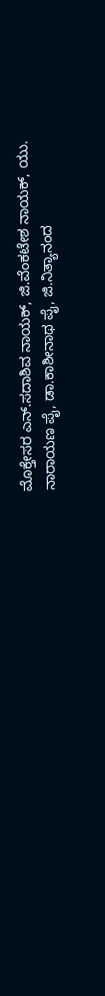ಮೊಕ್ತೇಸರ ಎನ್.ಸದಾಶಿವ ನಾಯಕ್, ಜಿ.ವೆಂಕಟೇಶ ನಾಯಕ್, ಯು. ನಾರಾಯಣ ಪೈ, ಡಾ.ಕಾಶೀನಾಥ ಪೈ, ಜಿ.ನಿತ್ಯಾನಂದ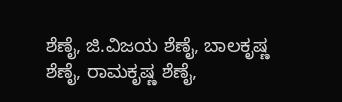ಶೆಣೈ, ಜಿ.ವಿಜಯ ಶೆಣೈ, ಬಾಲಕೃಷ್ಣ ಶೆಣೈ, ರಾಮಕೃಷ್ಣ ಶೆಣೈ,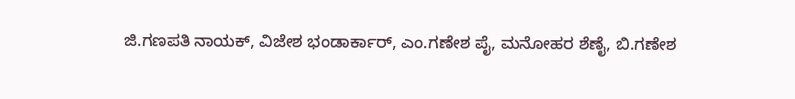ಜಿ.ಗಣಪತಿ ನಾಯಕ್, ವಿಜೇಶ ಭಂಡಾರ್ಕಾರ್, ಎಂ.ಗಣೇಶ ಪೈ, ಮನೋಹರ ಶೆಣೈ, ಬಿ.ಗಣೇಶ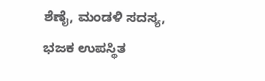ಶೆಣೈ, ಮಂಡಳಿ ಸದಸ್ಯ, ಭಜಕ ಉಪಸ್ಥಿತ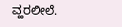ವ್ಹರಲೀಲೆ.